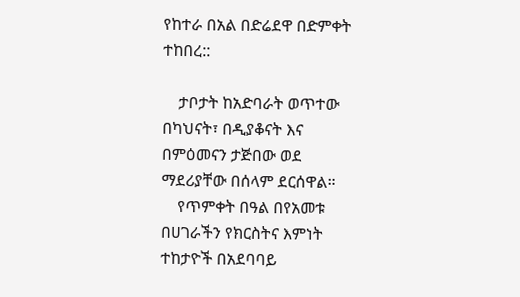የከተራ በአል በድሬደዋ በድምቀት ተከበረ::

    ታቦታት ከአድባራት ወጥተው በካህናት፣ በዲያቆናት እና በምዕመናን ታጅበው ወደ ማደሪያቸው በሰላም ደርሰዋል።
    የጥምቀት በዓል በየአመቱ በሀገራችን የክርስትና እምነት ተከታዮች በአደባባይ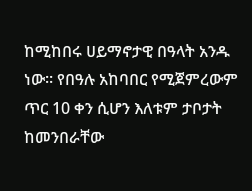ከሚከበሩ ሀይማኖታዊ በዓላት አንዱ ነው። የበዓሉ አከባበር የሚጀምረውም ጥር 10 ቀን ሲሆን እለቱም ታቦታት ከመንበራቸው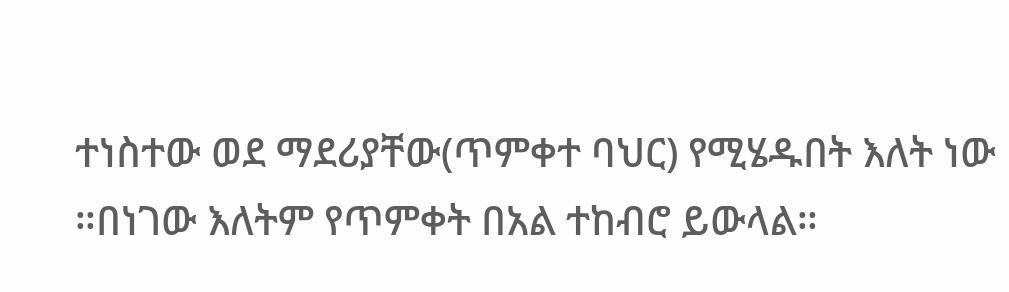ተነስተው ወደ ማደሪያቸው(ጥምቀተ ባህር) የሚሄዱበት እለት ነው ።በነገው እለትም የጥምቀት በአል ተከብሮ ይውላል።